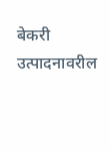बेकरी उत्पादनावरील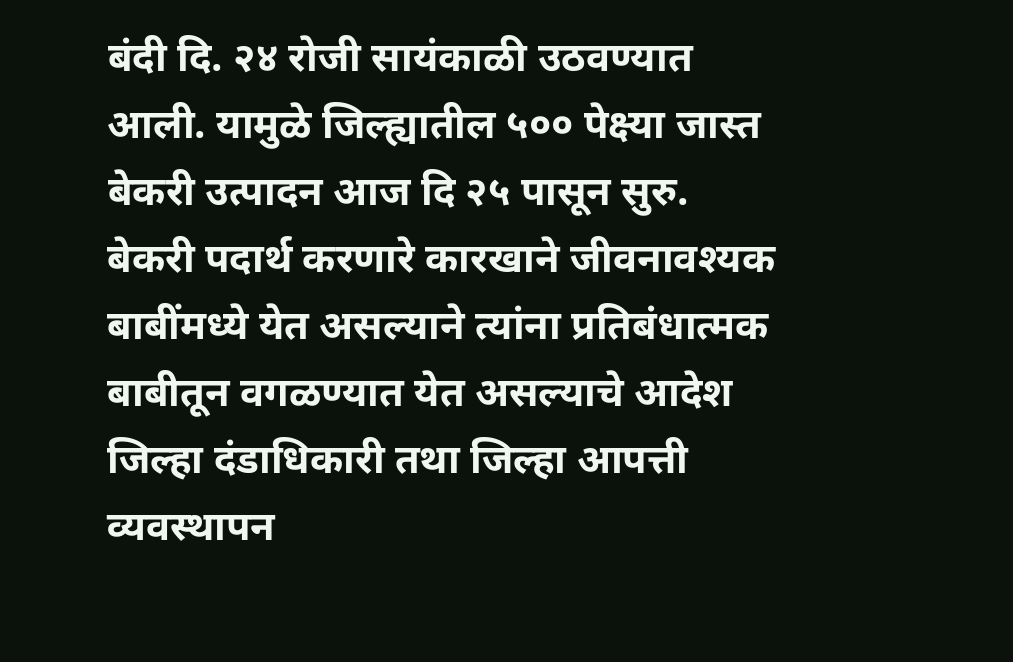बंदी दि. २४ रोजी सायंकाळी उठवण्यात आली. यामुळे जिल्ह्यातील ५०० पेक्ष्या जास्त बेकरी उत्पादन आज दि २५ पासून सुरु. बेकरी पदार्थ करणारे कारखाने जीवनावश्यक बाबींमध्ये येत असल्याने त्यांना प्रतिबंधात्मक बाबीतून वगळण्यात येत असल्याचे आदेश जिल्हा दंडाधिकारी तथा जिल्हा आपत्ती व्यवस्थापन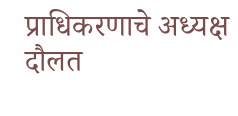प्राधिकरणाचे अध्यक्ष दौलत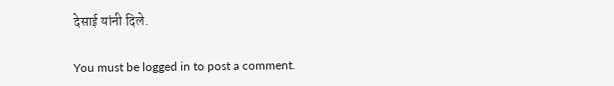देसाई यांनी दिले.

You must be logged in to post a comment.